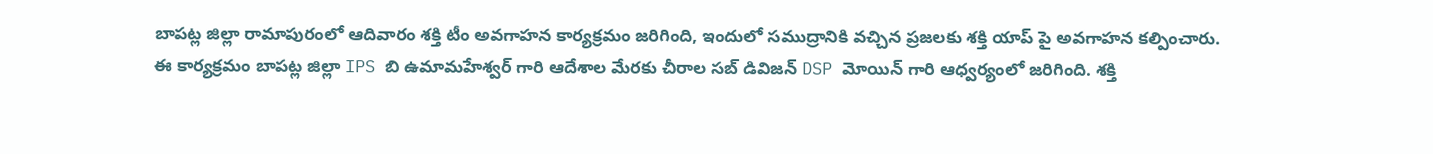బాపట్ల జిల్లా రామాపురంలో ఆదివారం శక్తి టీం అవగాహన కార్యక్రమం జరిగింది, ఇందులో సముద్రానికి వచ్చిన ప్రజలకు శక్తి యాప్ పై అవగాహన కల్పించారు.
ఈ కార్యక్రమం బాపట్ల జిల్లా IPS బి ఉమామహేశ్వర్ గారి ఆదేశాల మేరకు చీరాల సబ్ డివిజన్ DSP మోయిన్ గారి ఆధ్వర్యంలో జరిగింది. శక్తి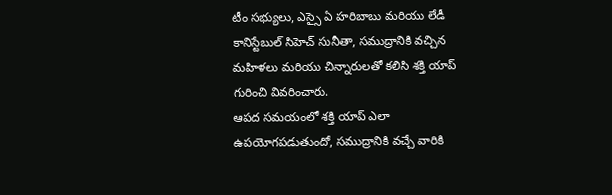టీం సభ్యులు, ఎస్సై ఏ హరిబాబు మరియు లేడీ కానిస్టేబుల్ సిహెచ్ సునీతా, సముద్రానికి వచ్చిన మహిళలు మరియు చిన్నారులతో కలిసి శక్తి యాప్ గురించి వివరించారు.
ఆపద సమయంలో శక్తి యాప్ ఎలా ఉపయోగపడుతుందో, సముద్రానికి వచ్చే వారికి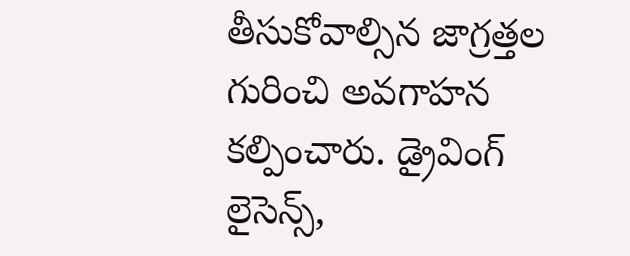తీసుకోవాల్సిన జాగ్రత్తల గురించి అవగాహన కల్పించారు. డ్రైవింగ్ లైసెన్స్,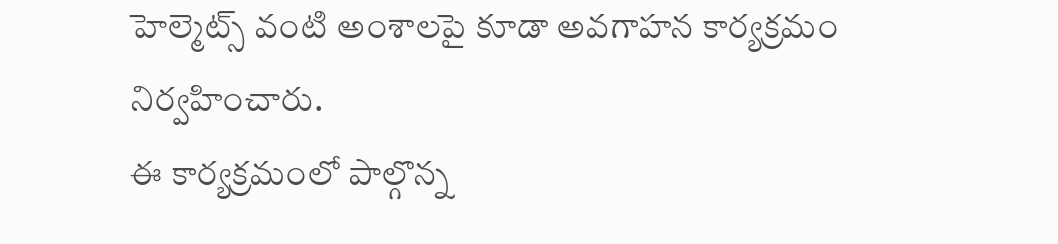హెల్మెట్స్ వంటి అంశాలపై కూడా అవగాహన కార్యక్రమం నిర్వహించారు.
ఈ కార్యక్రమంలో పాల్గొన్న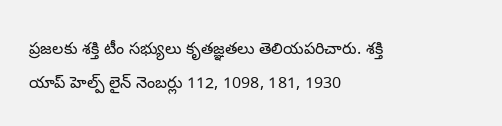ప్రజలకు శక్తి టీం సభ్యులు కృతజ్ఞతలు తెలియపరిచారు. శక్తి యాప్ హెల్ప్ లైన్ నెంబర్లు 112, 1098, 181, 1930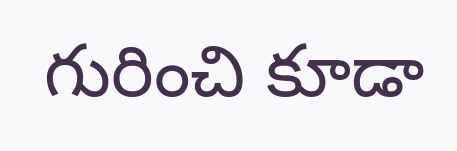గురించి కూడా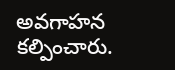అవగాహన కల్పించారు.